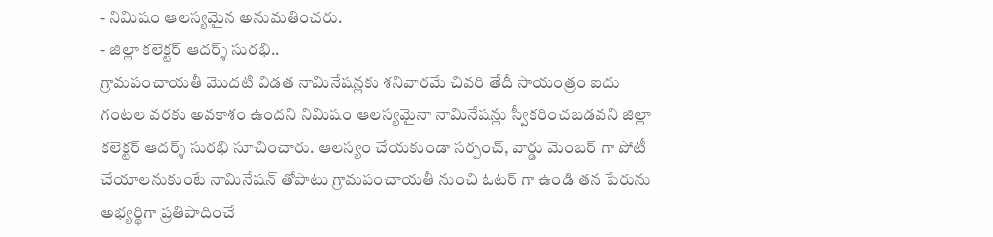- నిమిషం ఆలస్యమైన అనుమతించరు.
- జిల్లా కలెక్టర్ ఆదర్శ్ సురభి..
గ్రామపంచాయతీ మొదటి విడత నామినేషన్లకు శనివారమే చివరి తేదీ సాయంత్రం ఐదు గంటల వరకు అవకాశం ఉందని నిమిషం ఆలస్యమైనా నామినేషన్లు స్వీకరించబడవని జిల్లా కలెక్టర్ ఆదర్శ్ సురభి సూచించారు. ఆలస్యం చేయకుండా సర్పంచ్, వార్డు మెంబర్ గా పోటీ చేయాలనుకుంటే నామినేషన్ తోపాటు గ్రామపంచాయతీ నుంచి ఓటర్ గా ఉండి తన పేరును అభ్యర్థిగా ప్రతిపాదించే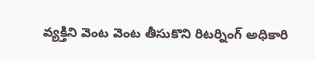వ్యక్తిని వెంట వెంట తీసుకొని రిటర్నింగ్ అధికారి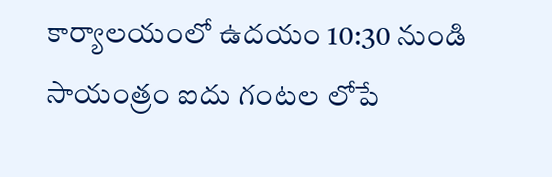కార్యాలయంలో ఉదయం 10:30 నుండి సాయంత్రం ఐదు గంటల లోపే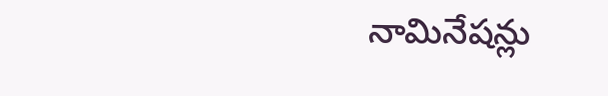నామినేషన్లు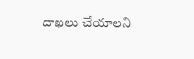దాఖలు చేయాలని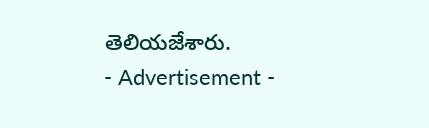తెలియజేశారు.
- Advertisement -